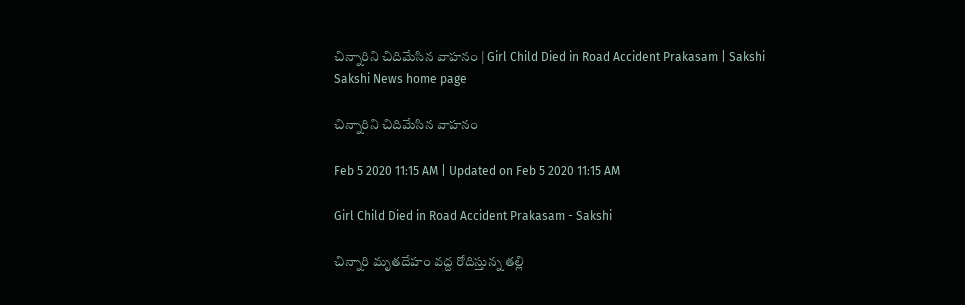చిన్నారిని చిదిమేసిన వాహనం | Girl Child Died in Road Accident Prakasam | Sakshi
Sakshi News home page

చిన్నారిని చిదిమేసిన వాహనం

Feb 5 2020 11:15 AM | Updated on Feb 5 2020 11:15 AM

Girl Child Died in Road Accident Prakasam - Sakshi

చిన్నారి మృతదేహం వద్ద రోదిస్తున్న తల్లి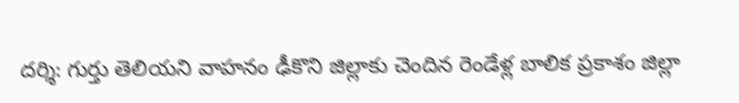దర్శి: గుర్తు తెలియని వాహనం ఢీకొని జిల్లాకు చెందిన రెండేళ్ల బాలిక ప్రకాశం జిల్లా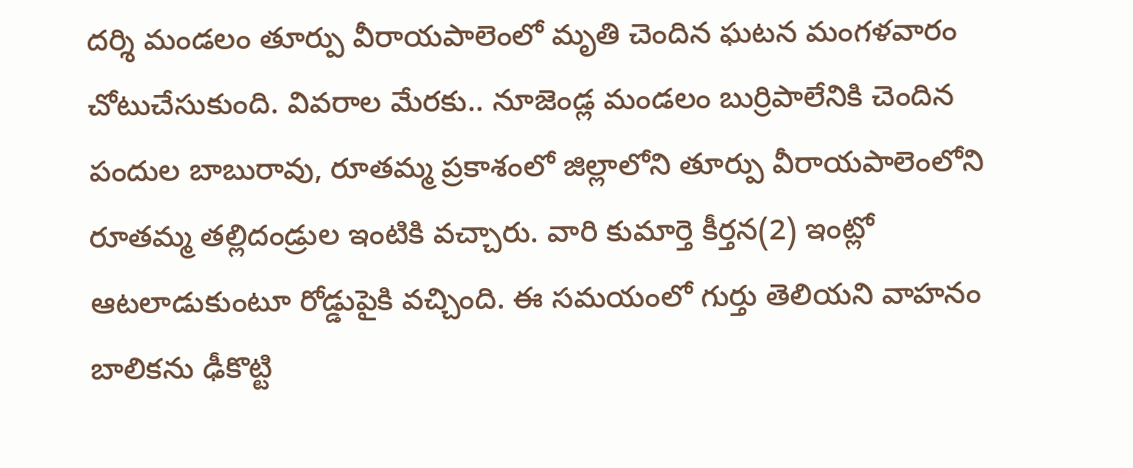దర్శి మండలం తూర్పు వీరాయపాలెంలో మృతి చెందిన ఘటన మంగళవారం చోటుచేసుకుంది. వివరాల మేరకు.. నూజెండ్ల మండలం బుర్రిపాలేనికి చెందిన పందుల బాబురావు, రూతమ్మ ప్రకాశంలో జిల్లాలోని తూర్పు వీరాయపాలెంలోని రూతమ్మ తల్లిదండ్రుల ఇంటికి వచ్చారు. వారి కుమార్తె కీర్తన(2) ఇంట్లో ఆటలాడుకుంటూ రోడ్డుపైకి వచ్చింది. ఈ సమయంలో గుర్తు తెలియని వాహనం బాలికను ఢీకొట్టి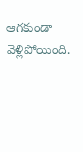ఆగకుండా వెళ్లిపోయింది.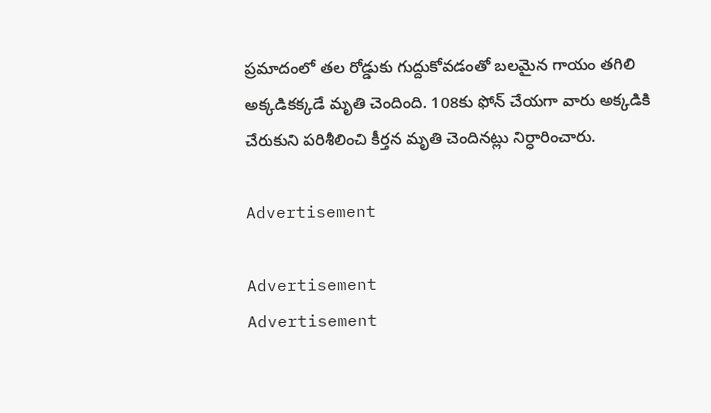ప్రమాదంలో తల రోడ్డుకు గుద్దుకోవడంతో బలమైన గాయం తగిలి అక్కడికక్కడే మృతి చెందింది. 108కు ఫోన్‌ చేయగా వారు అక్కడికి చేరుకుని పరిశీలించి కీర్తన మృతి చెందినట్లు నిర్ధారించారు.

Advertisement

Advertisement
Advertisement